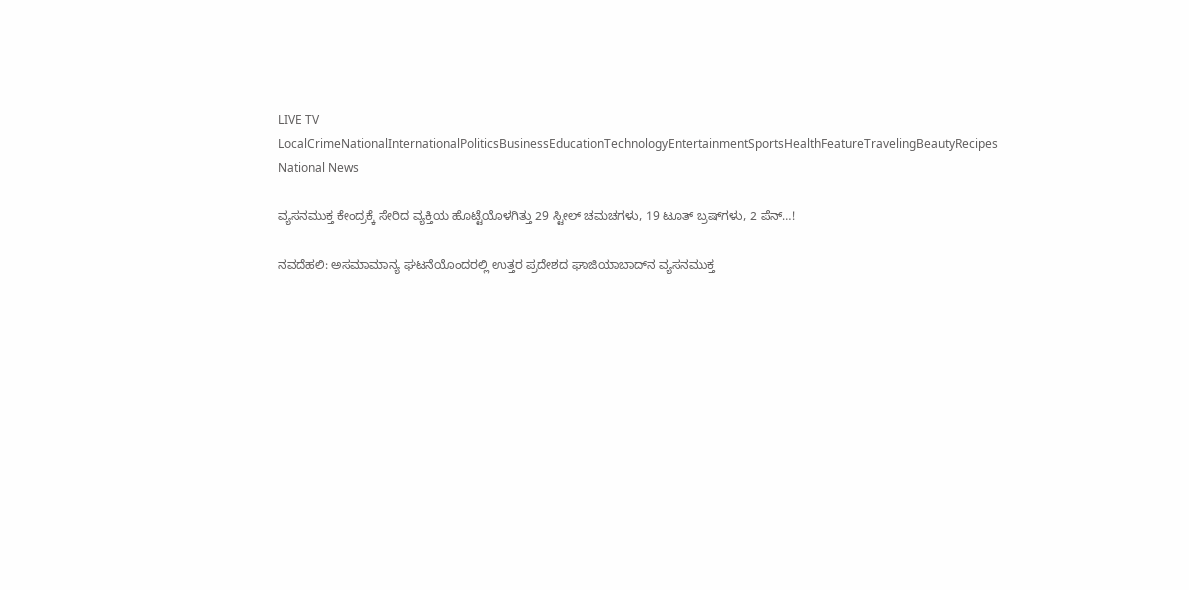LIVE TV LocalCrimeNationalInternationalPoliticsBusinessEducationTechnologyEntertainmentSportsHealthFeatureTravelingBeautyRecipes
National News

ವ್ಯಸನಮುಕ್ತ ಕೇಂದ್ರಕ್ಕೆ ಸೇರಿದ ವ್ಯಕ್ತಿಯ ಹೊಟ್ಟೆಯೊಳಗಿತ್ತು 29 ಸ್ಟೀಲ್‌ ಚಮಚಗಳು, 19 ಟೂತ್‌ ಬ್ರಷ್‌ಗಳು, 2 ಪೆನ್‌…!

ನವದೆಹಲಿ: ಅಸಮಾಮಾನ್ಯ ಘಟನೆಯೊಂದರಲ್ಲಿ ಉತ್ತರ ಪ್ರದೇಶದ ಘಾಜಿಯಾಬಾದ್‌ನ ವ್ಯಸನಮುಕ್ತ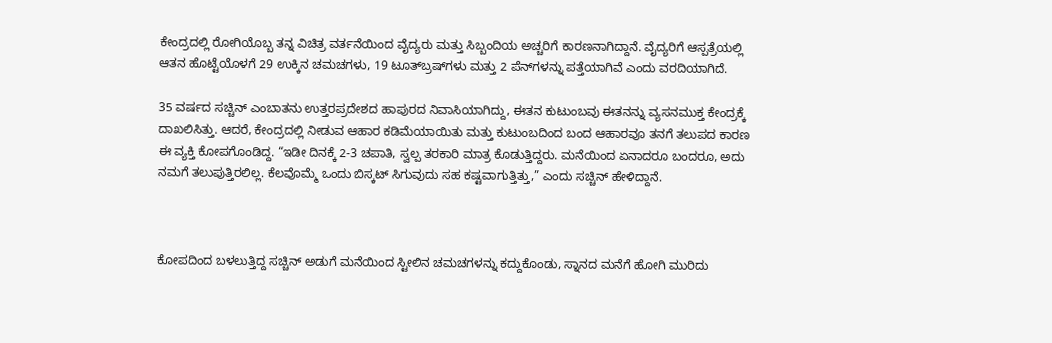ಕೇಂದ್ರದಲ್ಲಿ ರೋಗಿಯೊಬ್ಬ ತನ್ನ ವಿಚಿತ್ರ ವರ್ತನೆಯಿಂದ ವೈದ್ಯರು ಮತ್ತು ಸಿಬ್ಬಂದಿಯ ಅಚ್ಚರಿಗೆ ಕಾರಣನಾಗಿದ್ದಾನೆ. ವೈದ್ಯರಿಗೆ ಆಸ್ಪತ್ರೆಯಲ್ಲಿ ಆತನ ಹೊಟ್ಟೆಯೊಳಗೆ 29 ಉಕ್ಕಿನ ಚಮಚಗಳು, 19 ಟೂತ್‌ಬ್ರಷ್‌ಗಳು ಮತ್ತು 2 ಪೆನ್‌ಗಳನ್ನು ಪತ್ತೆಯಾಗಿವೆ ಎಂದು ವರದಿಯಾಗಿದೆ.

35 ವರ್ಷದ ಸಚ್ಚಿನ್‌ ಎಂಬಾತನು ಉತ್ತರಪ್ರದೇಶದ ಹಾಪುರದ ನಿವಾಸಿಯಾಗಿದ್ದು, ಈತನ ಕುಟುಂಬವು ಈತನನ್ನು ವ್ಯಸನಮುಕ್ತ ಕೇಂದ್ರಕ್ಕೆ ದಾಖಲಿಸಿತ್ತು. ಆದರೆ, ಕೇಂದ್ರದಲ್ಲಿ ನೀಡುವ ಆಹಾರ ಕಡಿಮೆಯಾಯಿತು ಮತ್ತು ಕುಟುಂಬದಿಂದ ಬಂದ ಆಹಾರವೂ ತನಗೆ ತಲುಪದ ಕಾರಣ ಈ ವ್ಯಕ್ತಿ ಕೋಪಗೊಂಡಿದ್ದ. “ಇಡೀ ದಿನಕ್ಕೆ 2-3 ಚಪಾತಿ, ಸ್ವಲ್ಪ ತರಕಾರಿ ಮಾತ್ರ ಕೊಡುತ್ತಿದ್ದರು. ಮನೆಯಿಂದ ಏನಾದರೂ ಬಂದರೂ, ಅದು ನಮಗೆ ತಲುಪುತ್ತಿರಲಿಲ್ಲ. ಕೆಲವೊಮ್ಮೆ ಒಂದು ಬಿಸ್ಕಟ್‌ ಸಿಗುವುದು ಸಹ ಕಷ್ಟವಾಗುತ್ತಿತ್ತು,” ಎಂದು ಸಚ್ಚಿನ್ ಹೇಳಿದ್ದಾನೆ.



ಕೋಪದಿಂದ ಬಳಲುತ್ತಿದ್ದ ಸಚ್ಚಿನ್ ಅಡುಗೆ ಮನೆಯಿಂದ ಸ್ಟೀಲಿನ ಚಮಚಗಳನ್ನು ಕದ್ದುಕೊಂಡು, ಸ್ನಾನದ ಮನೆಗೆ ಹೋಗಿ ಮುರಿದು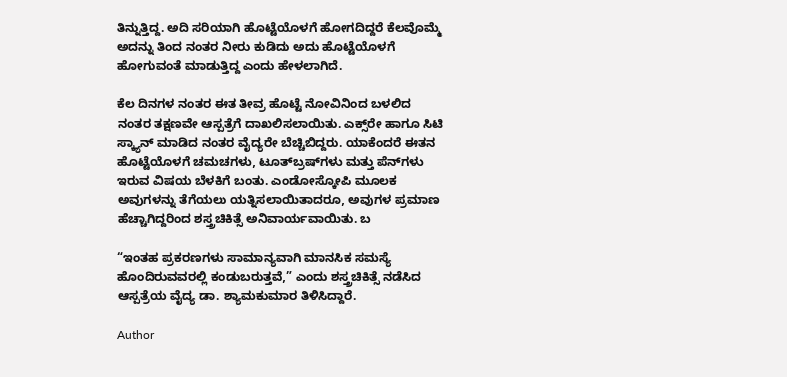ತಿನ್ನುತ್ತಿದ್ದ. ಅದಿ ಸರಿಯಾಗಿ ಹೊಟ್ಟೆಯೊಳಗೆ ಹೋಗದಿದ್ದರೆ ಕೆಲವೊಮ್ಮೆ ಅದನ್ನು ತಿಂದ ನಂತರ ನೀರು ಕುಡಿದು ಅದು ಹೊಟ್ಟೆಯೊಳಗೆ ಹೋಗುವಂತೆ ಮಾಡುತ್ತಿದ್ದ ಎಂದು ಹೇಳಲಾಗಿದೆ.

ಕೆಲ ದಿನಗಳ ನಂತರ ಈತ ತೀವ್ರ ಹೊಟ್ಟೆ ನೋವಿನಿಂದ ಬಳಲಿದ ನಂತರ ತಕ್ಷಣವೇ ಆಸ್ಪತ್ರೆಗೆ ದಾಖಲಿಸಲಾಯಿತು. ಎಕ್ಸ್‌ರೇ ಹಾಗೂ ಸಿಟಿ ಸ್ಕ್ಯಾನ್‌ ಮಾಡಿದ ನಂತರ ವೈದ್ಯರೇ ಬೆಚ್ಚಿಬಿದ್ದರು. ಯಾಕೆಂದರೆ ಈತನ ಹೊಟ್ಟೆಯೊಳಗೆ ಚಮಚಗಳು, ಟೂತ್‌ಬ್ರಷ್‌ಗಳು ಮತ್ತು ಪೆನ್‌ಗಳು ಇರುವ ವಿಷಯ ಬೆಳಕಿಗೆ ಬಂತು. ಎಂಡೋಸ್ಕೋಪಿ ಮೂಲಕ ಅವುಗಳನ್ನು ತೆಗೆಯಲು ಯತ್ನಿಸಲಾಯಿತಾದರೂ, ಅವುಗಳ ಪ್ರಮಾಣ ಹೆಚ್ಚಾಗಿದ್ದರಿಂದ ಶಸ್ತ್ರಚಿಕಿತ್ಸೆ ಅನಿವಾರ್ಯವಾಯಿತು. ಬ

“ಇಂತಹ ಪ್ರಕರಣಗಳು ಸಾಮಾನ್ಯವಾಗಿ ಮಾನಸಿಕ ಸಮಸ್ಯೆ ಹೊಂದಿರುವವರಲ್ಲಿ ಕಂಡುಬರುತ್ತವೆ,” ಎಂದು ಶಸ್ತ್ರಚಿಕಿತ್ಸೆ ನಡೆಸಿದ ಆಸ್ಪತ್ರೆಯ ವೈದ್ಯ ಡಾ. ಶ್ಯಾಮಕುಮಾರ ತಿಳಿಸಿದ್ದಾರೆ.

Author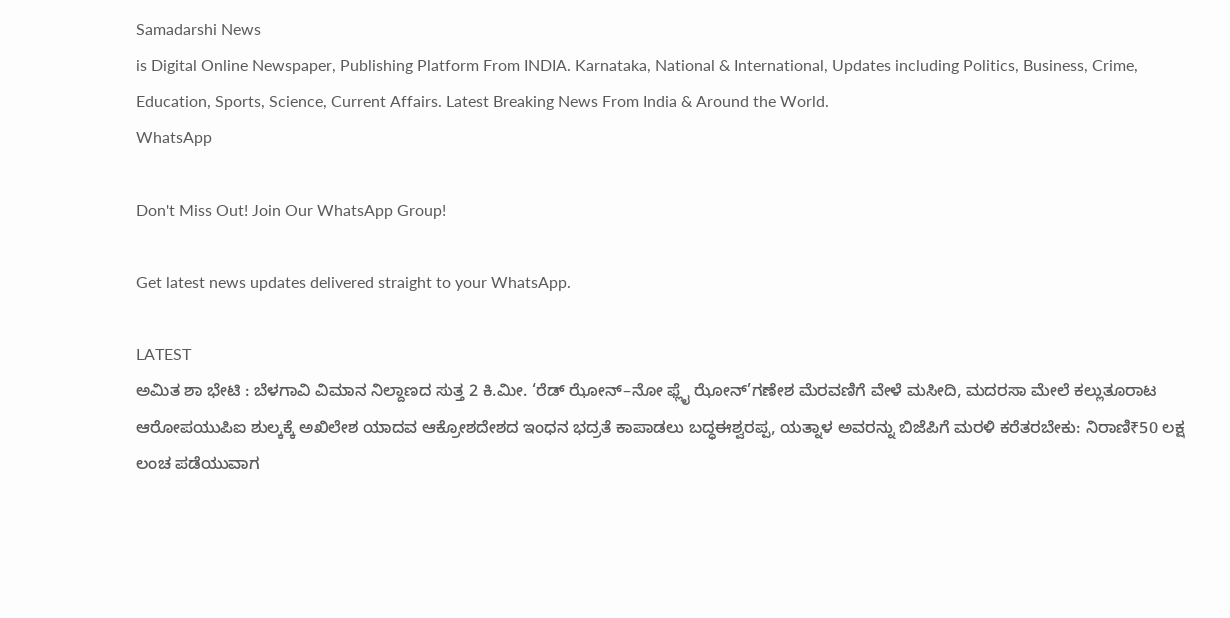Samadarshi News
is Digital Online Newspaper, Publishing Platform From INDIA. Karnataka, National & International, Updates including Politics, Business, Crime, Education, Sports, Science, Current Affairs. Latest Breaking News From India & Around the World.
WhatsApp

Don't Miss Out! Join Our WhatsApp Group!

Get latest news updates delivered straight to your WhatsApp.

LATEST
ಅಮಿತ ಶಾ ಭೇಟಿ : ಬೆಳಗಾವಿ ವಿಮಾನ ನಿಲ್ದಾಣದ ಸುತ್ತ 2 ಕಿ.ಮೀ. ‘ರೆಡ್ ಝೋನ್–ನೋ ಫ್ಲೈ ಝೋನ್’ಗಣೇಶ ಮೆರವಣಿಗೆ ವೇಳೆ ಮಸೀದಿ, ಮದರಸಾ ಮೇಲೆ ಕಲ್ಲುತೂರಾಟ ಆರೋಪಯುಪಿಐ ಶುಲ್ಕಕ್ಕೆ ಅಖಿಲೇಶ ಯಾದವ ಆಕ್ರೋಶದೇಶದ ಇಂಧನ ಭದ್ರತೆ ಕಾಪಾಡಲು ಬದ್ಧಈಶ್ವರಪ್ಪ, ಯತ್ನಾಳ ಅವರನ್ನು ಬಿಜೆಪಿಗೆ ಮರಳಿ ಕರೆತರಬೇಕು: ನಿರಾಣಿ₹50 ಲಕ್ಷ ಲಂಚ ಪಡೆಯುವಾಗ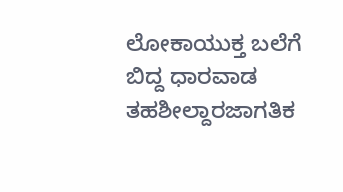ಲೋಕಾಯುಕ್ತ ಬಲೆಗೆ ಬಿದ್ದ ಧಾರವಾಡ ತಹಶೀಲ್ದಾರಜಾಗತಿಕ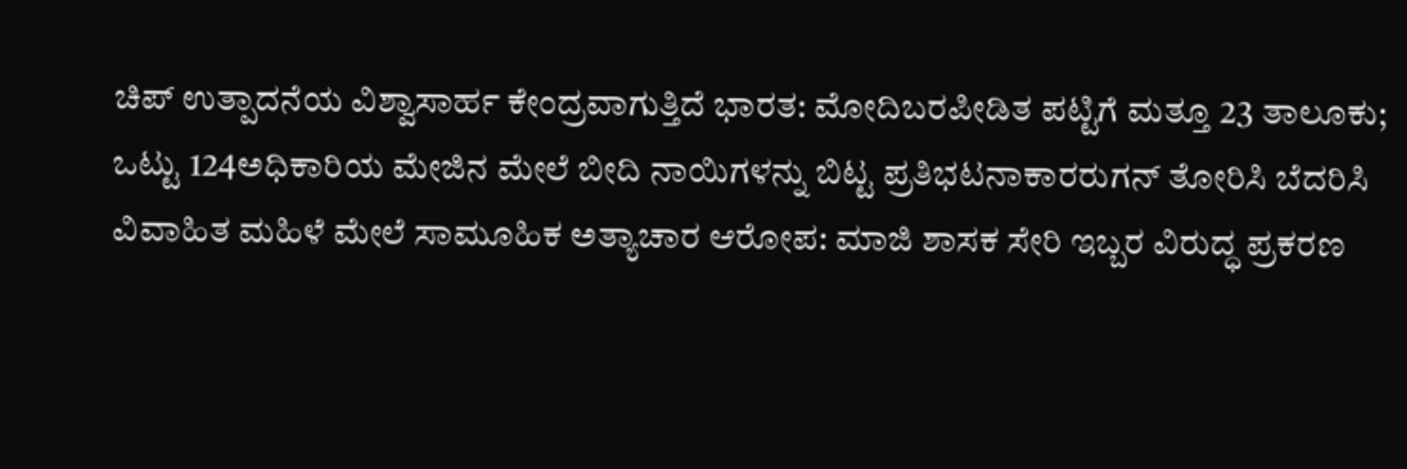ಚಿಪ್ ಉತ್ಪಾದನೆಯ ವಿಶ್ವಾಸಾರ್ಹ ಕೇಂದ್ರವಾಗುತ್ತಿದೆ ಭಾರತ: ಮೋದಿಬರಪೀಡಿತ ಪಟ್ಟಿಗೆ ಮತ್ತೂ 23 ತಾಲೂಕು; ಒಟ್ಟು 124ಅಧಿಕಾರಿಯ ಮೇಜಿನ ಮೇಲೆ ಬೀದಿ ನಾಯಿಗಳನ್ನು ಬಿಟ್ಟ ಪ್ರತಿಭಟನಾಕಾರರುಗನ್ ತೋರಿಸಿ ಬೆದರಿಸಿ ವಿವಾಹಿತ ಮಹಿಳೆ ಮೇಲೆ ಸಾಮೂಹಿಕ ಅತ್ಯಾಚಾರ ಆರೋಪ: ಮಾಜಿ ಶಾಸಕ ಸೇರಿ ಇಬ್ಬರ ವಿರುದ್ಧ ಪ್ರಕರಣ